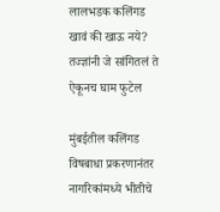लालभडक कलिंगड खावं की खाऊ नये? तज्ज्ञांनी जे सांगितलं ते ऐकूनच घाम फुटेल

मुंबईतील कलिंगड विषबाधा प्रकरणानंतर नागरिकांमध्ये भीतीचे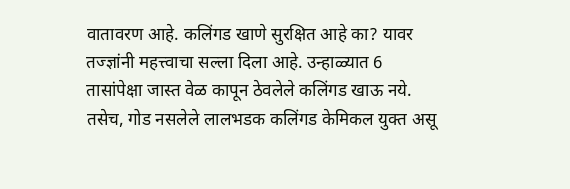वातावरण आहे. कलिंगड खाणे सुरक्षित आहे का? यावर तज्ज्ञांनी महत्त्वाचा सल्ला दिला आहे. उन्हाळ्यात 6 तासांपेक्षा जास्त वेळ कापून ठेवलेले कलिंगड खाऊ नये. तसेच, गोड नसलेले लालभडक कलिंगड केमिकल युक्त असू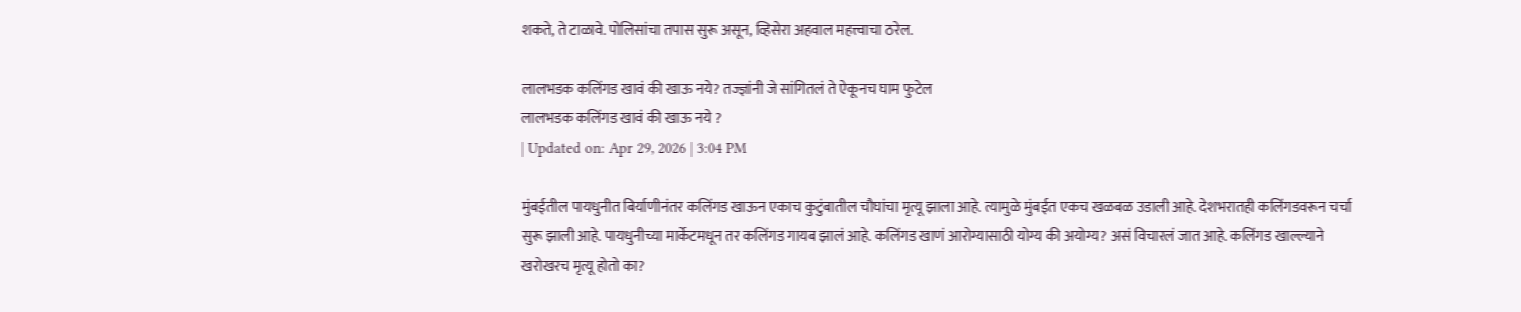शकते, ते टाळावे. पोलिसांचा तपास सुरू असून, व्हिसेरा अहवाल महत्त्वाचा ठरेल.

लालभडक कलिंगड खावं की खाऊ नये? तज्ज्ञांनी जे सांगितलं ते ऐकूनच घाम फुटेल
लालभडक कलिंगड खावं की खाऊ नये ?
| Updated on: Apr 29, 2026 | 3:04 PM

मुंबईतील पायधुनीत बिर्याणीनंतर कलिंगड खाऊन एकाच कुटुंबातील चौघांचा मृत्यू झाला आहे. त्यामुळे मुंबईत एकच खळबळ उडाली आहे. देशभरातही कलिंगडवरून चर्चा सुरू झाली आहे. पायधुनीच्या मार्केटमधून तर कलिंगड गायब झालं आहे. कलिंगड खाणं आरोग्यासाठी योग्य की अयोग्य? असं विचारलं जात आहे. कलिंगड खाल्ल्याने खरोखरच मृत्यू होतो का?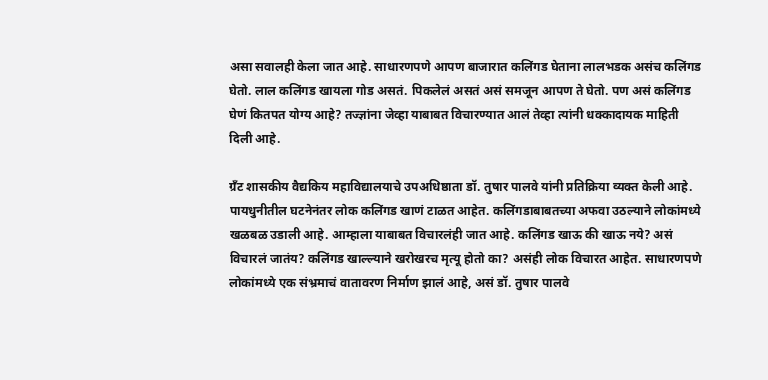असा सवालही केला जात आहे. साधारणपणे आपण बाजारात कलिंगड घेताना लालभडक असंच कलिंगड घेतो. लाल कलिंगड खायला गोड असतं. पिकलेलं असतं असं समजून आपण ते घेतो. पण असं कलिंगड घेणं कितपत योग्य आहे? तज्ज्ञांना जेव्हा याबाबत विचारण्यात आलं तेव्हा त्यांनी धक्कादायक माहिती दिली आहे.

ग्रँट शासकीय वैद्यकिय महाविद्यालयाचे उपअधिष्ठाता डॉ. तुषार पालवे यांनी प्रतिक्रिया व्यक्त केली आहे. पायधुनीतील घटनेनंतर लोक कलिंगड खाणं टाळत आहेत. कलिंगडाबाबतच्या अफवा उठल्याने लोकांमध्ये खळबळ उडाली आहे. आम्हाला याबाबत विचारलंही जात आहे. कलिंगड खाऊ की खाऊ नये? असं विचारलं जातंय? कलिंगड खाल्ल्याने खरोखरच मृत्यू होतो का? असंही लोक विचारत आहेत. साधारणपणे लोकांमध्ये एक संभ्रमाचं वातावरण निर्माण झालं आहे, असं डॉ. तुषार पालवे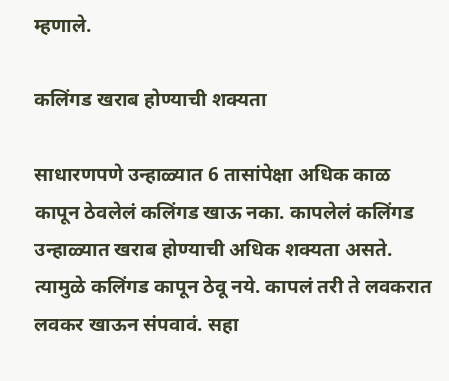म्हणाले.

कलिंगड खराब होण्याची शक्यता

साधारणपणे उन्हाळ्यात 6 तासांपेक्षा अधिक काळ कापून ठेवलेलं कलिंगड खाऊ नका. कापलेलं कलिंगड उन्हाळ्यात खराब होण्याची अधिक शक्यता असते. त्यामुळे कलिंगड कापून ठेवू नये. कापलं तरी ते लवकरात लवकर खाऊन संपवावं. सहा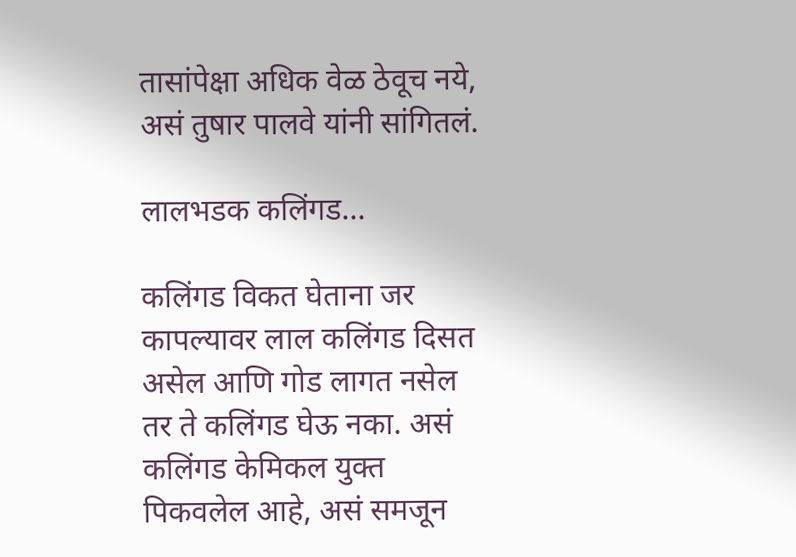तासांपेक्षा अधिक वेळ ठेवूच नये, असं तुषार पालवे यांनी सांगितलं.

लालभडक कलिंगड…

कलिंगड विकत घेताना जर कापल्यावर लाल कलिंगड दिसत असेल आणि गोड लागत नसेल तर ते कलिंगड घेऊ नका. असं कलिंगड केमिकल युक्त पिकवलेल आहे, असं समजून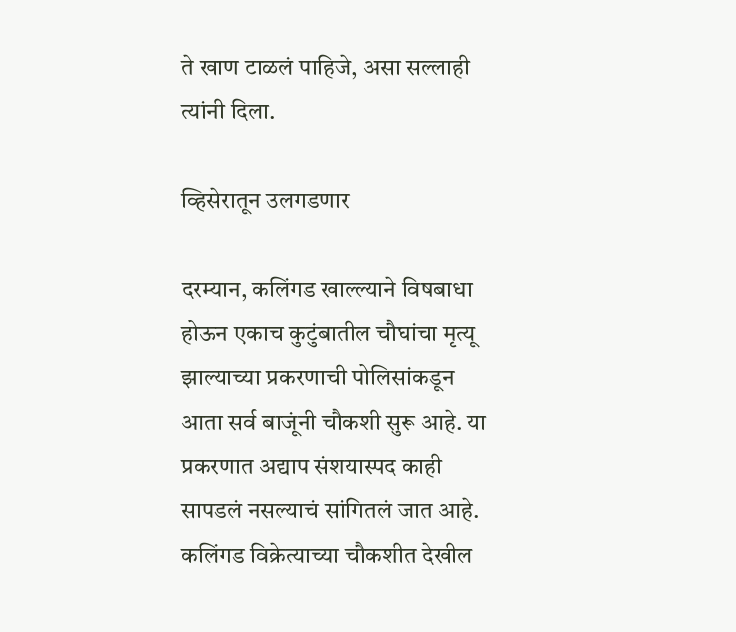ते खाण टाळलं पाहिजे, असा सल्लाही त्यांनी दिला.

व्हिसेरातून उलगडणार

दरम्यान, कलिंगड खाल्ल्याने विषबाधा होऊन एकाच कुटुंबातील चौघांचा मृत्यू झाल्याच्या प्रकरणाची पोलिसांकडून आता सर्व बाजूंनी चौकशी सुरू आहे. या प्रकरणात अद्याप संशयास्पद काही सापडलं नसल्याचं सांगितलं जात आहे. कलिंगड विक्रेत्याच्या चौकशीत देखील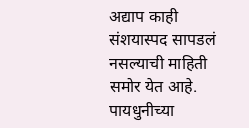अद्याप काही संशयास्पद सापडलं नसल्याची माहिती समोर येत आहे. पायधुनीच्या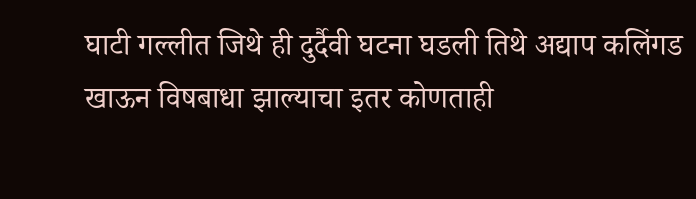घाटी गल्लीत जिथे ही दुर्दैवी घटना घडली तिथे अद्याप कलिंगड खाऊन विषबाधा झाल्याचा इतर कोणताही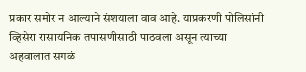प्रकार समोर न आल्याने संशयाला वाव आहे. याप्रकरणी पोलिसांनी व्हिसेरा रासायनिक तपासणीसाठी पाठवला असून त्याच्या अहवालात सगळं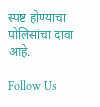स्पष्ट होण्याचा पोलिसांचा दावा आहे.

Follow Us